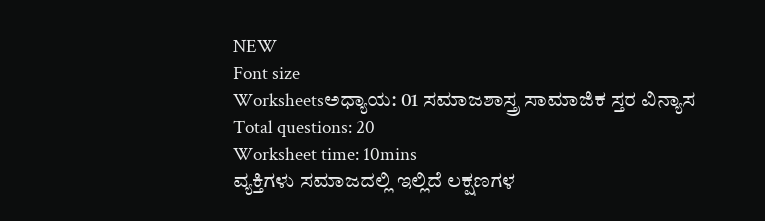NEW
Font size
Worksheetsಅಧ್ಯಾಯ: 01 ಸಮಾಜಶಾಸ್ತ್ರ ಸಾಮಾಜಿಕ ಸ್ತರ ವಿನ್ಯಾಸ
Total questions: 20
Worksheet time: 10mins
ವ್ಯಕ್ತಿಗಳು ಸಮಾಜದಲ್ಲಿ ಇಲ್ಲಿದೆ ಲಕ್ಷಣಗಳ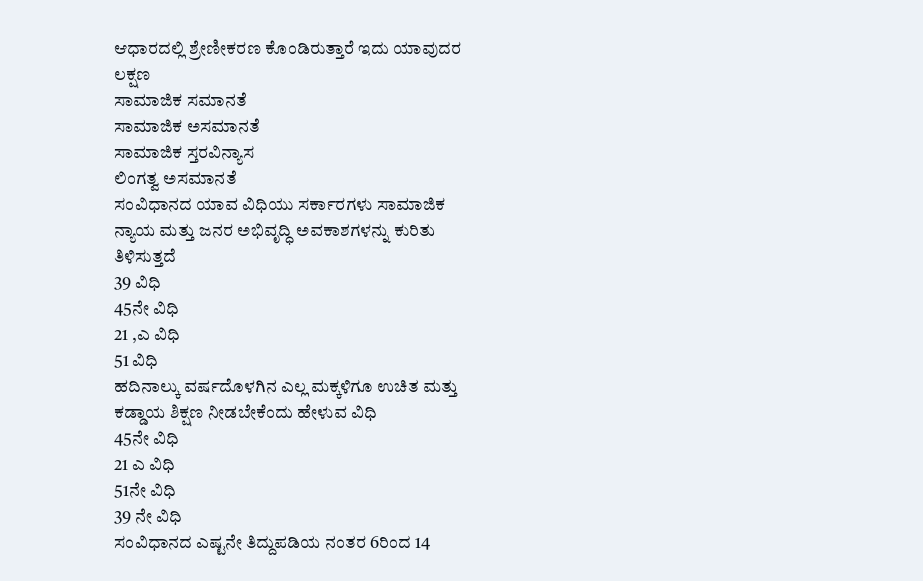ಆಧಾರದಲ್ಲಿ ಶ್ರೇಣೀಕರಣ ಕೊಂಡಿರುತ್ತಾರೆ ಇದು ಯಾವುದರ ಲಕ್ಷಣ
ಸಾಮಾಜಿಕ ಸಮಾನತೆ
ಸಾಮಾಜಿಕ ಅಸಮಾನತೆ
ಸಾಮಾಜಿಕ ಸ್ತರವಿನ್ಯಾಸ
ಲಿಂಗತ್ವ ಅಸಮಾನತೆ
ಸಂವಿಧಾನದ ಯಾವ ವಿಧಿಯು ಸರ್ಕಾರಗಳು ಸಾಮಾಜಿಕ ನ್ಯಾಯ ಮತ್ತು ಜನರ ಅಭಿವೃದ್ಧಿ ಅವಕಾಶಗಳನ್ನು ಕುರಿತು ತಿಳಿಸುತ್ತದೆ
39 ವಿಧಿ
45ನೇ ವಿಧಿ
21 ,ಎ ವಿಧಿ
51 ವಿಧಿ
ಹದಿನಾಲ್ಕು ವರ್ಷದೊಳಗಿನ ಎಲ್ಲ ಮಕ್ಕಳಿಗೂ ಉಚಿತ ಮತ್ತು ಕಡ್ಡಾಯ ಶಿಕ್ಷಣ ನೀಡಬೇಕೆಂದು ಹೇಳುವ ವಿಧಿ
45ನೇ ವಿಧಿ
21 ಎ ವಿಧಿ
51ನೇ ವಿಧಿ
39 ನೇ ವಿಧಿ
ಸಂವಿಧಾನದ ಎಷ್ಟನೇ ತಿದ್ದುಪಡಿಯ ನಂತರ 6ರಿಂದ 14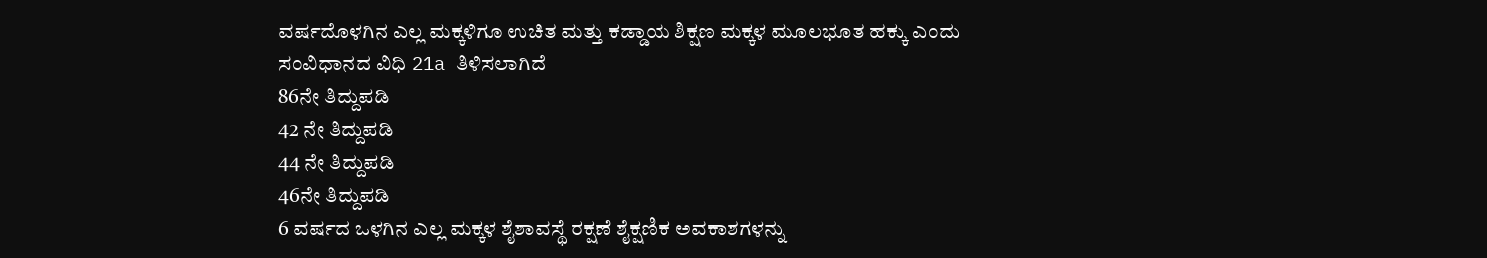ವರ್ಷದೊಳಗಿನ ಎಲ್ಲ ಮಕ್ಕಳಿಗೂ ಉಚಿತ ಮತ್ತು ಕಡ್ಡಾಯ ಶಿಕ್ಷಣ ಮಕ್ಕಳ ಮೂಲಭೂತ ಹಕ್ಕು ಎಂದು ಸಂವಿಧಾನದ ವಿಧಿ 21a ತಿಳಿಸಲಾಗಿದೆ
86ನೇ ತಿದ್ದುಪಡಿ
42 ನೇ ತಿದ್ದುಪಡಿ
44 ನೇ ತಿದ್ದುಪಡಿ
46ನೇ ತಿದ್ದುಪಡಿ
6 ವರ್ಷದ ಒಳಗಿನ ಎಲ್ಲ ಮಕ್ಕಳ ಶೈಶಾವಸ್ಥೆ ರಕ್ಷಣೆ ಶೈಕ್ಷಣಿಕ ಅವಕಾಶಗಳನ್ನು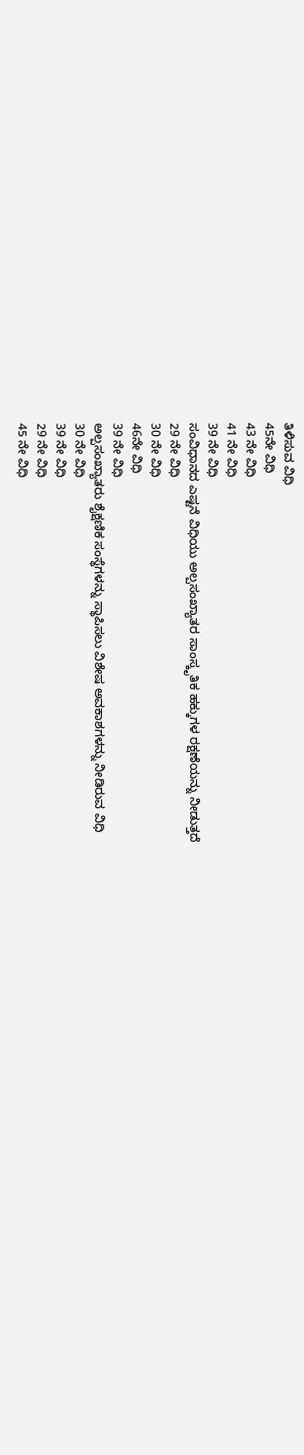ತಿಳಿಸುವ ವಿಧಿ
45ನೇ ವಿಧಿ
43 ನೇ ವಿಧಿ
41 ನೇ ವಿಧಿ
39 ನೇ ವಿಧಿ
ಸಂವಿಧಾನದ ಎಷ್ಟನೆ ವಿಧಿಯು ಅಲ್ಪಸಂಖ್ಯಾತರ ಸಾಂಸ್ಕೃತಿಕ ಹಕ್ಕುಗಳ ರಕ್ಷಣೆಯನ್ನು ನೀಡುತ್ತದೆ
29 ನೇ ವಿಧಿ
30 ನೇ ವಿಧಿ
46ನೇ ವಿಧಿ
39 ನೇ ವಿಧಿ
ಅಲ್ಪಸಂಖ್ಯಾತರು ಶೈಕ್ಷಣಿಕ ಸಂಸ್ಥೆಗಳನ್ನು ಸ್ಥಾಪಿಸಲು ವಿಶೇಷ ಅವಕಾಶಗಳನ್ನು ನೀಡಿರುವ ವಿಧಿ
30 ನೇ ವಿಧಿ
39 ನೇ ವಿಧಿ
29 ನೇ ವಿಧಿ
45 ನೇ ವಿಧಿ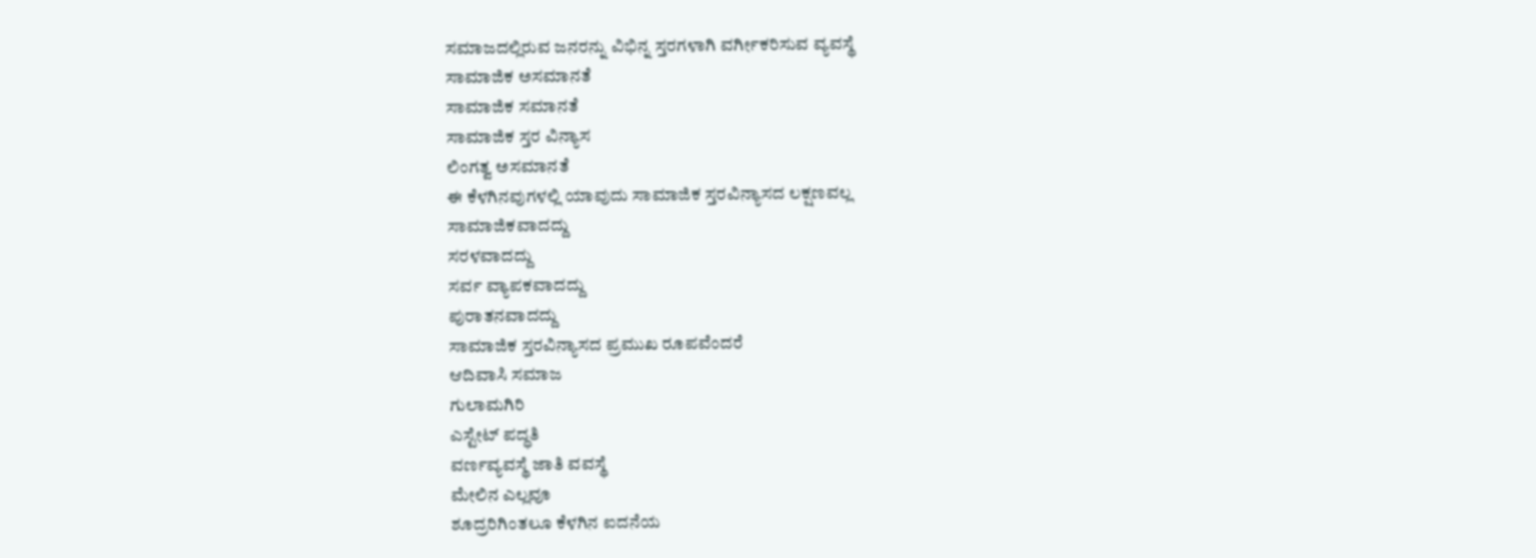ಸಮಾಜದಲ್ಲಿರುವ ಜನರನ್ನು ವಿಭಿನ್ನ ಸ್ತರಗಳಾಗಿ ವರ್ಗೀಕರಿಸುವ ವ್ಯವಸ್ಥೆ
ಸಾಮಾಜಿಕ ಅಸಮಾನತೆ
ಸಾಮಾಜಿಕ ಸಮಾನತೆ
ಸಾಮಾಜಿಕ ಸ್ತರ ವಿನ್ಯಾಸ
ಲಿಂಗತ್ವ ಅಸಮಾನತೆ
ಈ ಕೆಳಗಿನವುಗಳಲ್ಲಿ ಯಾವುದು ಸಾಮಾಜಿಕ ಸ್ತರವಿನ್ಯಾಸದ ಲಕ್ಷಣವಲ್ಲ
ಸಾಮಾಜಿಕವಾದದ್ದು
ಸರಳವಾದದ್ದು
ಸರ್ವ ವ್ಯಾಪಕವಾದದ್ದು
ಪುರಾತನವಾದದ್ದು
ಸಾಮಾಜಿಕ ಸ್ತರವಿನ್ಯಾಸದ ಪ್ರಮುಖ ರೂಪವೆಂದರೆ
ಆದಿವಾಸಿ ಸಮಾಜ
ಗುಲಾಮಗಿರಿ
ಎಸ್ಟೇಟ್ ಪದ್ಧತಿ
ವರ್ಣವ್ಯವಸ್ಥೆ ಜಾತಿ ವವಸ್ಥೆ
ಮೇಲಿನ ಎಲ್ಲವೂ
ಶೂದ್ರರಿಗಿಂತಲೂ ಕೆಳಗಿನ ಐದನೆಯ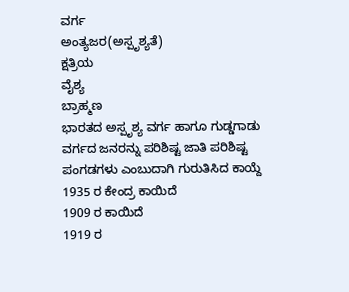ವರ್ಗ
ಅಂತ್ಯಜರ(ಅಸ್ಪೃಶ್ಯತೆ)
ಕ್ಷತ್ರಿಯ
ವೈಶ್ಯ
ಬ್ರಾಹ್ಮಣ
ಭಾರತದ ಅಸ್ಪೃಶ್ಯ ವರ್ಗ ಹಾಗೂ ಗುಡ್ಡಗಾಡು ವರ್ಗದ ಜನರನ್ನು ಪರಿಶಿಷ್ಟ ಜಾತಿ ಪರಿಶಿಷ್ಟ ಪಂಗಡಗಳು ಎಂಬುದಾಗಿ ಗುರುತಿಸಿದ ಕಾಯ್ದೆ
1935 ರ ಕೇಂದ್ರ ಕಾಯಿದೆ
1909 ರ ಕಾಯಿದೆ
1919 ರ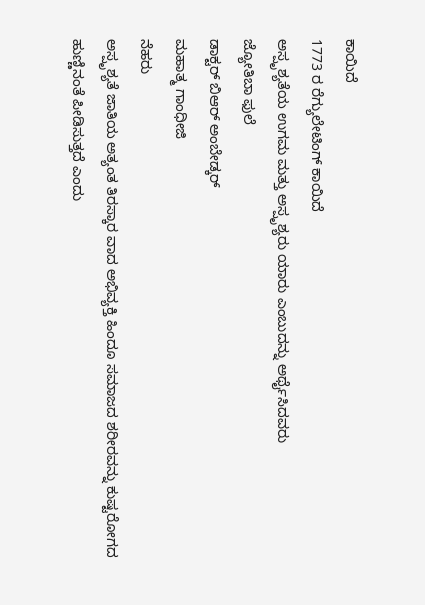ಕಾಯಿದೆ
1773 ರ ರೆಗ್ಯುಲೇಟಿಂಗ್ ಕಾಯಿದೆ
ಅಸ್ಪೃಶ್ಯತೆಯ ಉಗಮ ಮತ್ತು ಅಸ್ಪೃಶ್ಯರು ಯಾರು ಎಂಬುದನ್ನು ಅರ್ಥೈಸಿದವರು
ಜ್ಯೋತಿಬಾ ಫುಲೆ
ಡಾಕ್ಟರ್ ಬಿಆರ್ ಅಂಬೇಡ್ಕರ್
ಮಹಾತ್ಮ ಗಾಂಧೀಜಿ
ನೆಹರು
ಅಸ್ಪೃಶ್ಯತೆ ಜಾತಿಯ ಅತ್ಯಂತ ತಿರಸ್ಕಾರ ವಾದ ಅಭಿವ್ಯಕ್ತಿ ಹಿಂದೂ ಸಮಾಜದ ಶರೀರವನ್ನು ಕುಷ್ಟರೋಗದ ಹುಣ್ಣಿನಂತೆ ಪೀಡಿಸುತ್ತದೆ ಎಂದು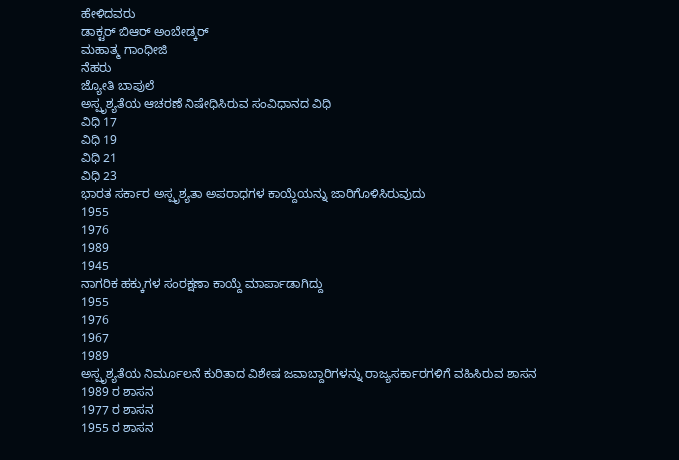ಹೇಳಿದವರು
ಡಾಕ್ಟರ್ ಬಿಆರ್ ಅಂಬೇಡ್ಕರ್
ಮಹಾತ್ಮ ಗಾಂಧೀಜಿ
ನೆಹರು
ಜ್ಯೋತಿ ಬಾಪುಲೆ
ಅಸ್ಪೃಶ್ಯತೆಯ ಆಚರಣೆ ನಿಷೇಧಿಸಿರುವ ಸಂವಿಧಾನದ ವಿಧಿ
ವಿಧಿ 17
ವಿಧಿ 19
ವಿಧಿ 21
ವಿಧಿ 23
ಭಾರತ ಸರ್ಕಾರ ಅಸ್ಪೃಶ್ಯತಾ ಅಪರಾಧಗಳ ಕಾಯ್ದೆಯನ್ನು ಜಾರಿಗೊಳಿಸಿರುವುದು
1955
1976
1989
1945
ನಾಗರಿಕ ಹಕ್ಕುಗಳ ಸಂರಕ್ಷಣಾ ಕಾಯ್ದೆ ಮಾರ್ಪಾಡಾಗಿದ್ದು
1955
1976
1967
1989
ಅಸ್ಪೃಶ್ಯತೆಯ ನಿರ್ಮೂಲನೆ ಕುರಿತಾದ ವಿಶೇಷ ಜವಾಬ್ದಾರಿಗಳನ್ನು ರಾಜ್ಯಸರ್ಕಾರಗಳಿಗೆ ವಹಿಸಿರುವ ಶಾಸನ
1989 ರ ಶಾಸನ
1977 ರ ಶಾಸನ
1955 ರ ಶಾಸನ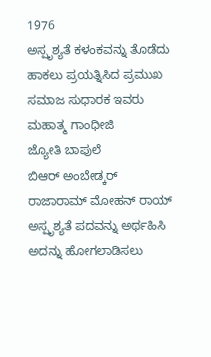1976
ಅಸ್ಪೃಶ್ಯತೆ ಕಳಂಕವನ್ನು ತೊಡೆದು ಹಾಕಲು ಪ್ರಯತ್ನಿಸಿದ ಪ್ರಮುಖ ಸಮಾಜ ಸುಧಾರಕ ಇವರು
ಮಹಾತ್ಮ ಗಾಂಧೀಜಿ
ಜ್ಯೋತಿ ಬಾಪುಲೆ
ಬಿಆರ್ ಅಂಬೇಡ್ಕರ್
ರಾಜಾರಾಮ್ ಮೋಹನ್ ರಾಯ್
ಅಸ್ಪೃಶ್ಯತೆ ಪದವನ್ನು ಅರ್ಥಹಿಸಿ ಅದನ್ನು ಹೋಗಲಾಡಿಸಲು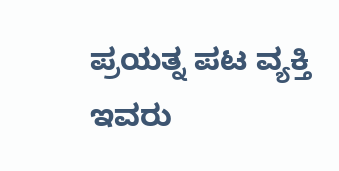ಪ್ರಯತ್ನ ಪಟ ವ್ಯಕ್ತಿ ಇವರು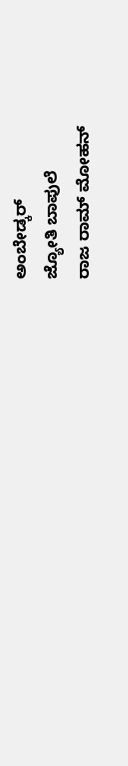ಅಂಬೇಡ್ಕರ್
ಜ್ಯೋತಿ ಬಾಪುಲೆ
ರಾಜ ರಾಮ್ ಮೋಹನ್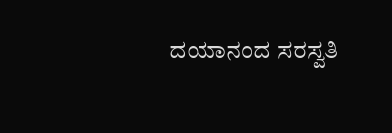ದಯಾನಂದ ಸರಸ್ವತಿ